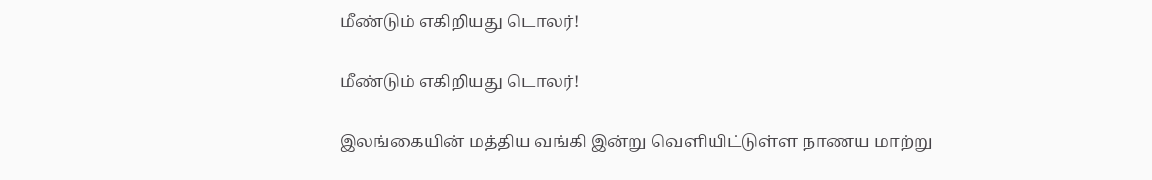மீண்டும் எகிறியது டொலர்!

மீண்டும் எகிறியது டொலர்!

இலங்கையின் மத்திய வங்கி இன்று வெளியிட்டுள்ள நாணய மாற்று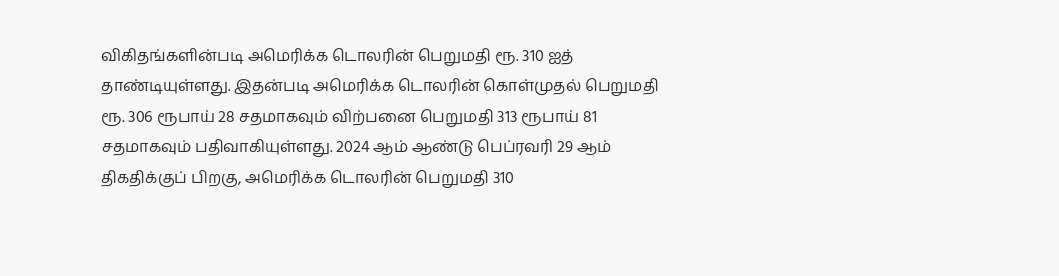விகிதங்களின்படி அமெரிக்க டொலரின் பெறுமதி ரூ. 310 ஐத் தாண்டியுள்ளது. இதன்படி அமெரிக்க டொலரின் கொள்முதல் பெறுமதி ரூ. 306 ரூபாய் 28 சதமாகவும் விற்பனை பெறுமதி 313 ரூபாய் 81 சதமாகவும் பதிவாகியுள்ளது. 2024 ஆம் ஆண்டு பெப்ரவரி 29 ஆம் திகதிக்குப் பிறகு, அமெரிக்க டொலரின் பெறுமதி 310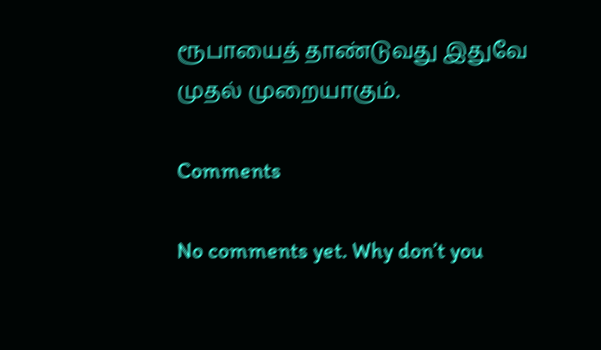ரூபாயைத் தாண்டுவது இதுவே முதல் முறையாகும்.

Comments

No comments yet. Why don’t you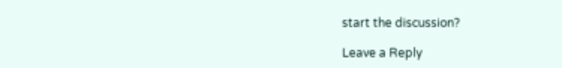start the discussion?

Leave a Reply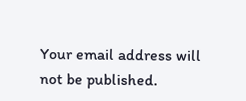Your email address will not be published.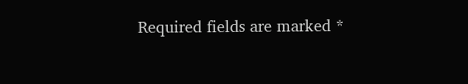Required fields are marked *